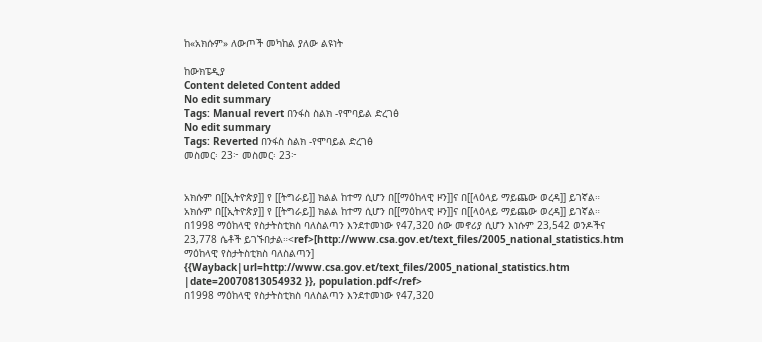ከ«አክሱም» ለውጦች መካከል ያለው ልዩነት

ከውክፔዲያ
Content deleted Content added
No edit summary
Tags: Manual revert በንፋስ ስልክ -የሞባይል ድረገፅ
No edit summary
Tags: Reverted በንፋስ ስልክ -የሞባይል ድረገፅ
መስመር፡ 23፦ መስመር፡ 23፦


አክሱም በ[[ኢትዮጵያ]] የ [[ትግራይ]] ክልል ከተማ ሲሆን በ[[ማዕከላዊ ዞን]]ና በ[[ላዕላይ ማይጨው ወረዳ]] ይገኛል።
አክሱም በ[[ኢትዮጵያ]] የ [[ትግራይ]] ክልል ከተማ ሲሆን በ[[ማዕከላዊ ዞን]]ና በ[[ላዕላይ ማይጨው ወረዳ]] ይገኛል።
በ1998 ማዕከላዊ የስታትስቲክስ ባለስልጣን እንደተመነው የ47,320 ሰው መኖሪያ ሲሆን እነሱም 23,542 ወንዶችና 23,778 ሴቶች ይገኙበታል።<ref>[http://www.csa.gov.et/text_files/2005_national_statistics.htm ማዕከላዊ የስታትስቲክስ ባለስልጣን] {{Wayback|url=http://www.csa.gov.et/text_files/2005_national_statistics.htm |date=20070813054932 }}, population.pdf</ref>
በ1998 ማዕከላዊ የስታትስቲክስ ባለስልጣን እንደተመነው የ47,320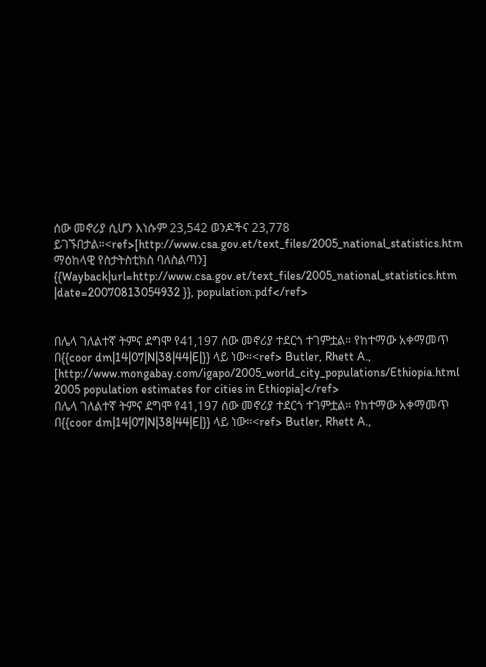ሰው መኖሪያ ሲሆን እነሱም 23,542 ወንዶችና 23,778 ይገኙበታል።<ref>[http://www.csa.gov.et/text_files/2005_national_statistics.htm ማዕከላዊ የስታትስቲክስ ባለስልጣን] {{Wayback|url=http://www.csa.gov.et/text_files/2005_national_statistics.htm |date=20070813054932 }}, population.pdf</ref>


በሌላ ገለልተኛ ትምና ደግሞ የ41,197 ሰው መኖሪያ ተደርጎ ተገምቷል። የከተማው አቀማመጥ በ{{coor dm|14|07|N|38|44|E|}} ላይ ነው።<ref> Butler, Rhett A., [http://www.mongabay.com/igapo/2005_world_city_populations/Ethiopia.html 2005 population estimates for cities in Ethiopia]</ref>
በሌላ ገለልተኛ ትምና ደግሞ የ41,197 ሰው መኖሪያ ተደርጎ ተገምቷል። የከተማው አቀማመጥ በ{{coor dm|14|07|N|38|44|E|}} ላይ ነው።<ref> Butler, Rhett A.,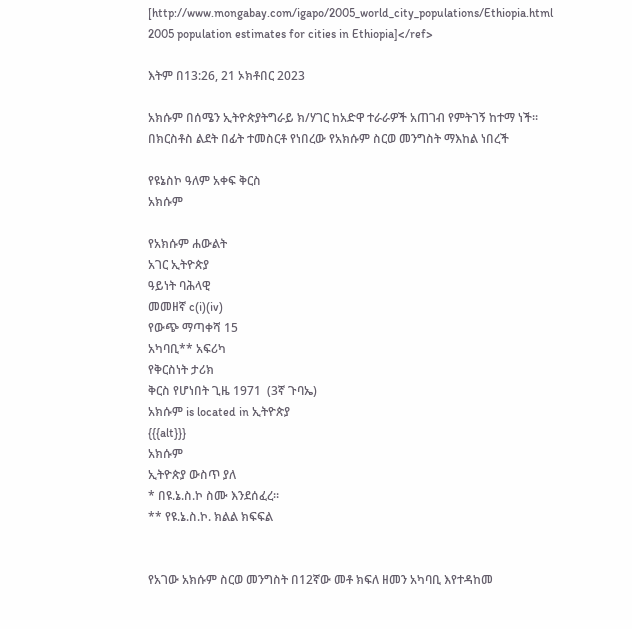[http://www.mongabay.com/igapo/2005_world_city_populations/Ethiopia.html 2005 population estimates for cities in Ethiopia]</ref>

እትም በ13:26, 21 ኦክቶበር 2023

አክሱም በሰሜን ኢትዮጵያትግራይ ክ/ሃገር ከአድዋ ተራራዎች አጠገብ የምትገኝ ከተማ ነች። በክርስቶስ ልደት በፊት ተመስርቶ የነበረው የአክሱም ስርወ መንግስት ማእከል ነበረች

የዩኔስኮ ዓለም አቀፍ ቅርስ
አክሱም

የአክሱም ሐውልት
አገር ኢትዮጵያ
ዓይነት ባሕላዊ
መመዘኛ c(i)(iv)
የውጭ ማጣቀሻ 15
አካባቢ** አፍሪካ
የቅርስነት ታሪክ
ቅርስ የሆነበት ጊዜ 1971  (3ኛ ጉባኤ)
አክሱም is located in ኢትዮጵያ
{{{alt}}}
አክሱም
ኢትዮጵያ ውስጥ ያለ
* በዩ.ኔ.ስ.ኮ ስሙ እንደሰፈረ።
** የዩ.ኔ.ስ.ኮ. ክልል ክፍፍል


የአገው አክሱም ስርወ መንግስት በ12ኛው መቶ ክፍለ ዘመን አካባቢ እየተዳከመ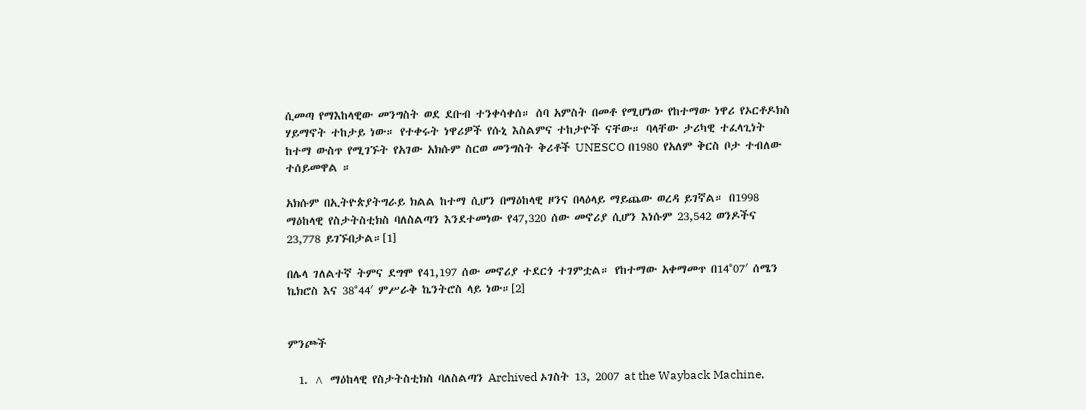ሲመጣ የማእከላዊው መንግስት ወደ ደቡብ ተንቀሳቀሰ። ሰባ አምስት በመቶ የሚሆነው የከተማው ነዋሪ የኦርቶዶክስ ሃይማኖት ተከታይ ነው። የተቀሩት ነዋሪዎች የሱኒ እስልምና ተከታዮች ናቸው። ባላቸው ታሪካዊ ተፈላጊነት ከተማ ውስጥ የሚገኙት የአገው አክሱም ስርወ መንግስት ቅሪቶች UNESCO በ1980 የአለም ቅርስ ቦታ ተብለው ተሰይመዋል ።

አክሱም በኢትዮጵያትግራይ ክልል ከተማ ሲሆን በማዕከላዊ ዞንና በላዕላይ ማይጨው ወረዳ ይገኛል። በ1998 ማዕከላዊ የስታትስቲክስ ባለስልጣን እንደተመነው የ47,320 ሰው መኖሪያ ሲሆን እነሱም 23,542 ወንዶችና 23,778 ይገኙበታል።[1]

በሌላ ገለልተኛ ትምና ደግሞ የ41,197 ሰው መኖሪያ ተደርጎ ተገምቷል። የከተማው አቀማመጥ በ14°07′ ሰሜን ኬክሮስ እና 38°44′ ምሥራቅ ኬንትሮስ ላይ ነው።[2]


ምንጮች

  1. ^ ማዕከላዊ የስታትስቲክስ ባለስልጣን Archived ኦገስት 13, 2007 at the Wayback Machine,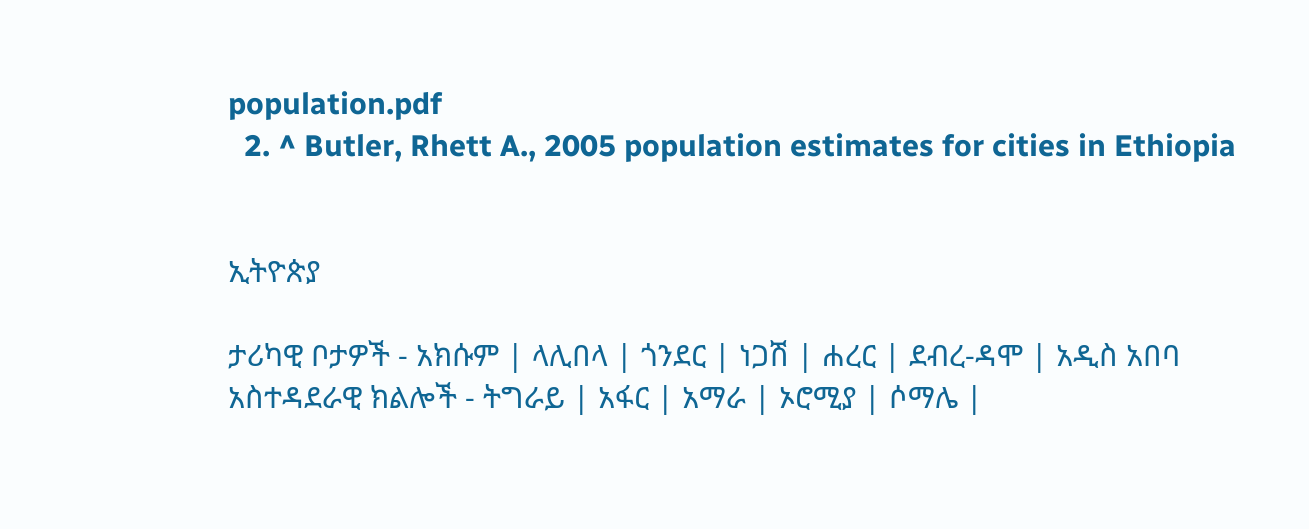population.pdf
  2. ^ Butler, Rhett A., 2005 population estimates for cities in Ethiopia


ኢትዮጵያ

ታሪካዊ ቦታዎች - አክሱም | ላሊበላ | ጎንደር | ነጋሽ | ሐረር | ደብረ-ዳሞ | አዲስ አበባ
አስተዳደራዊ ክልሎች - ትግራይ | አፋር | አማራ | ኦሮሚያ | ሶማሌ |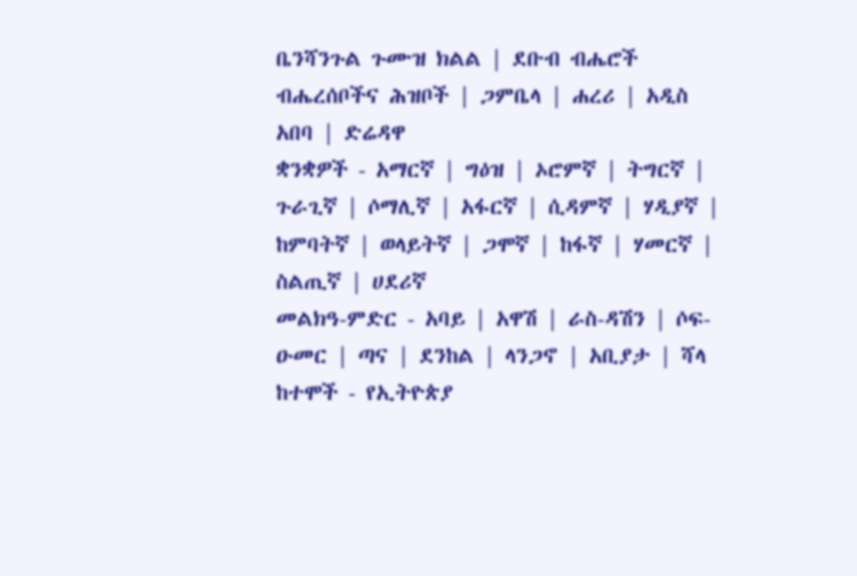ቤንሻንጉል ጉሙዝ ክልል | ደቡብ ብሔሮች ብሔረሰቦችና ሕዝቦች | ጋምቤላ | ሐረሪ | አዲስ አበባ | ድሬዳዋ
ቋንቋዎች - አማርኛ | ግዕዝ | ኦሮምኛ | ትግርኛ | ጉራጊኛ | ሶማሊኛ | አፋርኛ | ሲዳምኛ | ሃዲያኛ | ከምባትኛ | ወላይትኛ | ጋሞኛ | ከፋኛ | ሃመርኛ | ስልጢኛ | ሀደሪኛ
መልክዓ-ምድር - አባይ | አዋሽ | ራስ-ዳሽን | ሶፍ-ዑመር | ጣና | ደንከል | ላንጋኖ | አቢያታ | ሻላ
ከተሞች - የኢትዮጵያ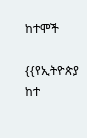ከተሞች

{{የኢትዮጵያ ከተ